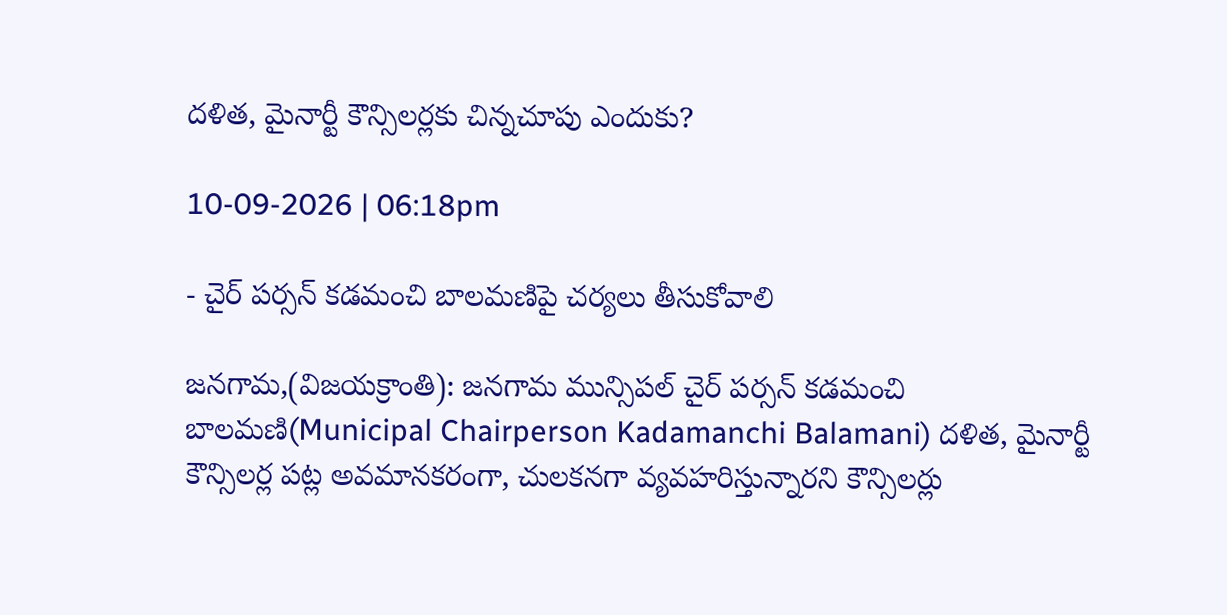దళిత, మైనార్టీ కౌన్సిలర్లకు చిన్నచూపు ఎందుకు?

10-09-2026 | 06:18pm

- చైర్ పర్సన్ కడమంచి బాలమణిపై చర్యలు తీసుకోవాలి

జనగామ,(విజయక్రాంతి): జనగామ మున్సిపల్ చైర్ పర్సన్ కడమంచి బాలమణి(Municipal Chairperson Kadamanchi Balamani) దళిత, మైనార్టీ కౌన్సిలర్ల పట్ల అవమానకరంగా, చులకనగా వ్యవహరిస్తున్నారని కౌన్సిలర్లు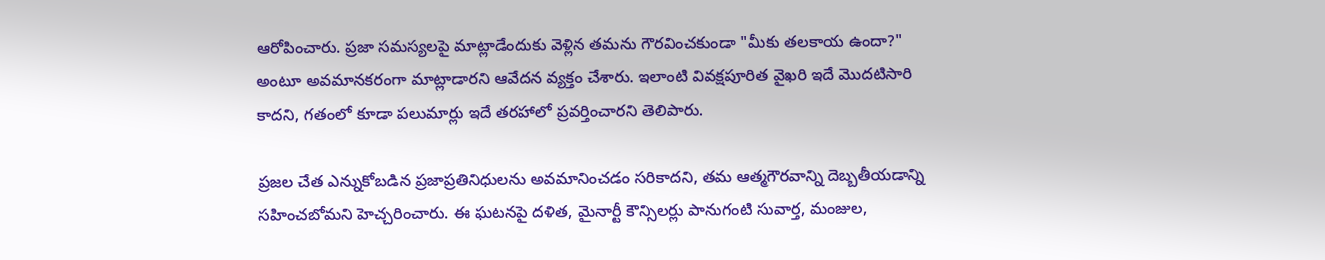ఆరోపించారు. ప్రజా సమస్యలపై మాట్లాడేందుకు వెళ్లిన తమను గౌరవించకుండా "మీకు తలకాయ ఉందా?" అంటూ అవమానకరంగా మాట్లాడారని ఆవేదన వ్యక్తం చేశారు. ఇలాంటి వివక్షపూరిత వైఖరి ఇదే మొదటిసారి కాదని, గతంలో కూడా పలుమార్లు ఇదే తరహాలో ప్రవర్తించారని తెలిపారు.

ప్రజల చేత ఎన్నుకోబడిన ప్రజాప్రతినిధులను అవమానించడం సరికాదని, తమ ఆత్మగౌరవాన్ని దెబ్బతీయడాన్ని సహించబోమని హెచ్చరించారు. ఈ ఘటనపై దళిత, మైనార్టీ కౌన్సిలర్లు పానుగంటి సువార్త, మంజుల,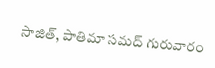సాజిత్, పాతిమా సమద్ గురువారం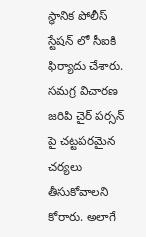స్థానిక పోలీస్ స్టేషన్ లో సీఐకి ఫిర్యాదు చేశారు. సమగ్ర విచారణ జరిపి చైర్ పర్సన్ పై చట్టపరమైన చర్యలు తీసుకోవాలని కోరారు. అలాగే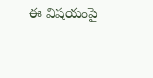ఈ విషయంపై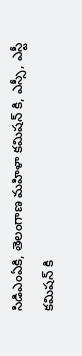సిడిఎంఏకి, తెలంగాణ మహిళా కమిషన్ కి, ఎస్సీ, ఎస్టీ కమిషన్ కి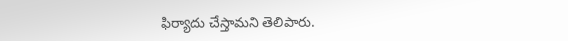ఫిర్యాదు చేస్తామని తెలిపారు.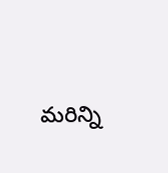మరిన్ని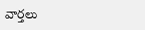వార్తలు